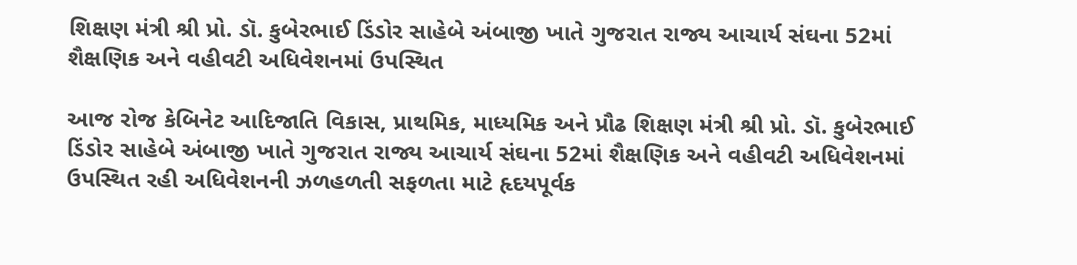શિક્ષણ મંત્રી શ્રી પ્રો. ડૉ. કુબેરભાઈ ડિંડોર સાહેબે અંબાજી ખાતે ગુજરાત રાજ્ય આચાર્ય સંઘના 52માં શૈક્ષણિક અને વહીવટી અધિવેશનમાં ઉપસ્થિત

આજ રોજ કેબિનેટ આદિજાતિ વિકાસ, પ્રાથમિક, માધ્યમિક અને પ્રૌઢ શિક્ષણ મંત્રી શ્રી પ્રો. ડૉ. કુબેરભાઈ ડિંડોર સાહેબે અંબાજી ખાતે ગુજરાત રાજ્ય આચાર્ય સંઘના 52માં શૈક્ષણિક અને વહીવટી અધિવેશનમાં ઉપસ્થિત રહી અધિવેશનની ઝળહળતી સફળતા માટે હૃદયપૂર્વક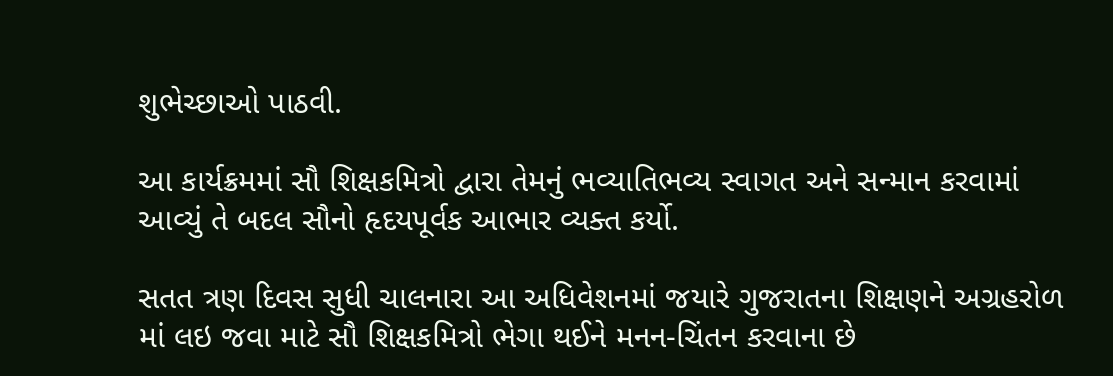શુભેચ્છાઓ પાઠવી.

આ કાર્યક્રમમાં સૌ શિક્ષકમિત્રો દ્વારા તેમનું ભવ્યાતિભવ્ય સ્વાગત અને સન્માન કરવામાં આવ્યું તે બદલ સૌનો હૃદયપૂર્વક આભાર વ્યક્ત કર્યો.

સતત ત્રણ દિવસ સુધી ચાલનારા આ અધિવેશનમાં જયારે ગુજરાતના શિક્ષણને અગ્રહરોળ માં લઇ જવા માટે સૌ શિક્ષકમિત્રો ભેગા થઈને મનન-ચિંતન કરવાના છે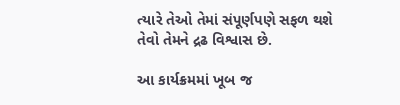ત્યારે તેઓ તેમાં સંપૂર્ણપણે સફળ થશે તેવો તેમને દ્રઢ વિશ્વાસ છે.

આ કાર્યક્રમમાં ખૂબ જ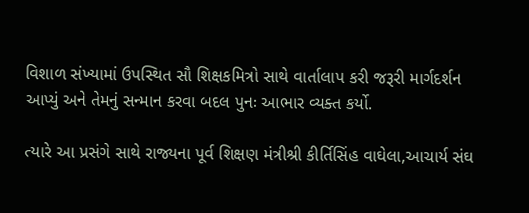વિશાળ સંખ્યામાં ઉપસ્થિત સૌ શિક્ષકમિત્રો સાથે વાર્તાલાપ કરી જરૂરી માર્ગદર્શન આપ્યું અને તેમનું સન્માન કરવા બદલ પુનઃ આભાર વ્યક્ત કર્યો.

ત્યારે આ પ્રસંગે સાથે રાજ્યના પૂર્વ શિક્ષણ મંત્રીશ્રી કીર્તિસિંહ વાઘેલા,આચાર્ય સંઘ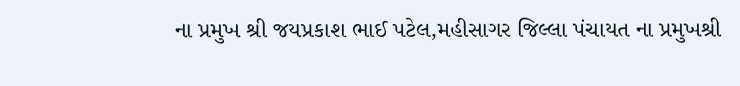ના પ્રમુખ શ્રી જયપ્રકાશ ભાઈ પટેલ,મહીસાગર જિલ્લા પંચાયત ના પ્રમુખશ્રી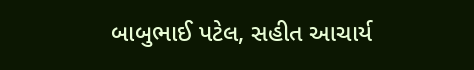બાબુભાઈ પટેલ, સહીત આચાર્ય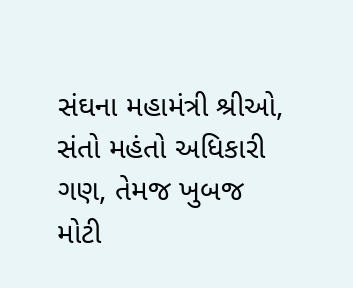સંઘના મહામંત્રી શ્રીઓ, સંતો મહંતો અધિકારી ગણ, તેમજ ખુબજ મોટી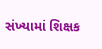સંખ્યામાં શિક્ષક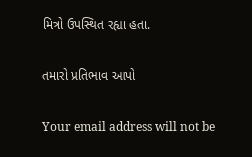મિત્રો ઉપસ્થિત રહ્યા હતા.

તમારો પ્રતિભાવ આપો

Your email address will not be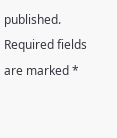published. Required fields are marked *